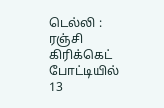டெல்லி : ரஞ்சி கிரிக்கெட் போட்டியில் 13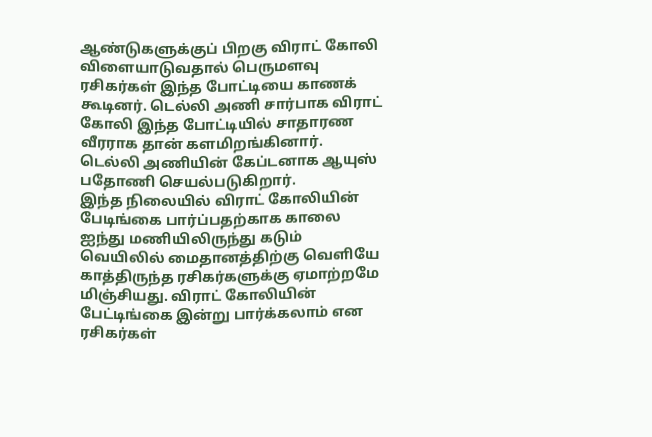ஆண்டுகளுக்குப் பிறகு விராட் கோலி விளையாடுவதால் பெருமளவு ரசிகர்கள் இந்த போட்டியை காணக் கூடினர். டெல்லி அணி சார்பாக விராட் கோலி இந்த போட்டியில் சாதாரண வீரராக தான் களமிறங்கினார். டெல்லி அணியின் கேப்டனாக ஆயுஸ் பதோணி செயல்படுகிறார்.
இந்த நிலையில் விராட் கோலியின் பேடிங்கை பார்ப்பதற்காக காலை ஐந்து மணியிலிருந்து கடும் வெயிலில் மைதானத்திற்கு வெளியே காத்திருந்த ரசிகர்களுக்கு ஏமாற்றமே மிஞ்சியது. விராட் கோலியின் பேட்டிங்கை இன்று பார்க்கலாம் என ரசிகர்கள்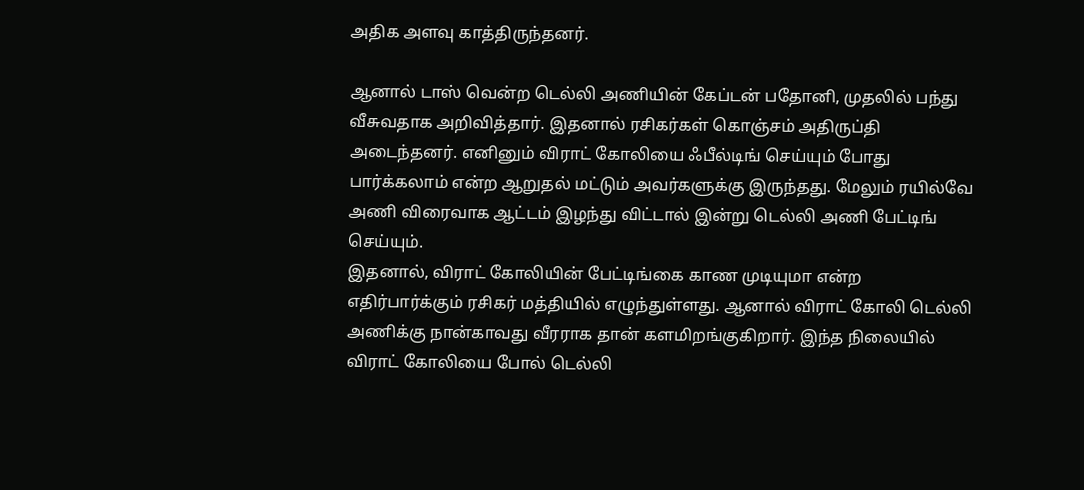அதிக அளவு காத்திருந்தனர்.

ஆனால் டாஸ் வென்ற டெல்லி அணியின் கேப்டன் பதோனி, முதலில் பந்து வீசுவதாக அறிவித்தார். இதனால் ரசிகர்கள் கொஞ்சம் அதிருப்தி அடைந்தனர். எனினும் விராட் கோலியை ஃபீல்டிங் செய்யும் போது பார்க்கலாம் என்ற ஆறுதல் மட்டும் அவர்களுக்கு இருந்தது. மேலும் ரயில்வே அணி விரைவாக ஆட்டம் இழந்து விட்டால் இன்று டெல்லி அணி பேட்டிங் செய்யும்.
இதனால், விராட் கோலியின் பேட்டிங்கை காண முடியுமா என்ற எதிர்பார்க்கும் ரசிகர் மத்தியில் எழுந்துள்ளது. ஆனால் விராட் கோலி டெல்லி அணிக்கு நான்காவது வீரராக தான் களமிறங்குகிறார். இந்த நிலையில் விராட் கோலியை போல் டெல்லி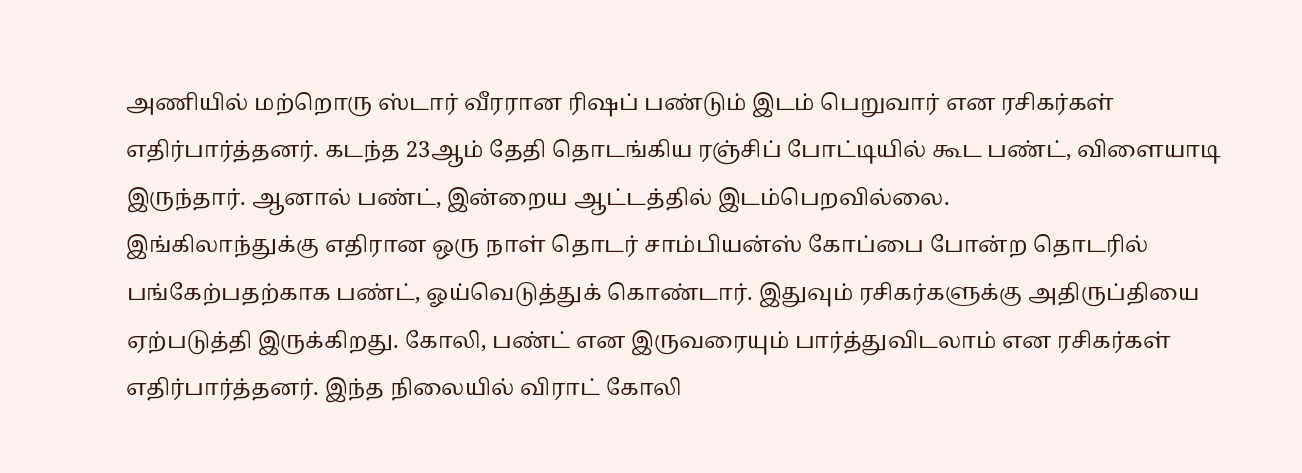அணியில் மற்றொரு ஸ்டார் வீரரான ரிஷப் பண்டும் இடம் பெறுவார் என ரசிகர்கள் எதிர்பார்த்தனர். கடந்த 23ஆம் தேதி தொடங்கிய ரஞ்சிப் போட்டியில் கூட பண்ட், விளையாடி இருந்தார். ஆனால் பண்ட், இன்றைய ஆட்டத்தில் இடம்பெறவில்லை.
இங்கிலாந்துக்கு எதிரான ஒரு நாள் தொடர் சாம்பியன்ஸ் கோப்பை போன்ற தொடரில் பங்கேற்பதற்காக பண்ட், ஓய்வெடுத்துக் கொண்டார். இதுவும் ரசிகர்களுக்கு அதிருப்தியை ஏற்படுத்தி இருக்கிறது. கோலி, பண்ட் என இருவரையும் பார்த்துவிடலாம் என ரசிகர்கள் எதிர்பார்த்தனர். இந்த நிலையில் விராட் கோலி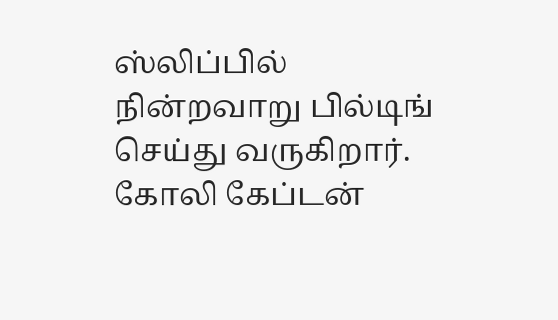ஸ்லிப்பில் நின்றவாறு பில்டிங் செய்து வருகிறார். கோலி கேப்டன்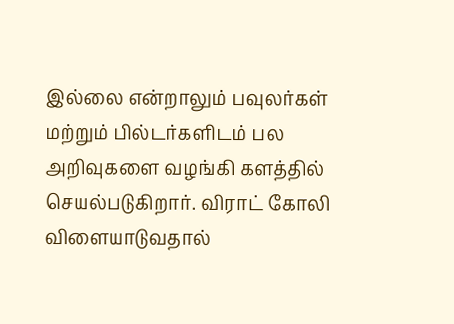இல்லை என்றாலும் பவுலர்கள் மற்றும் பில்டர்களிடம் பல அறிவுகளை வழங்கி களத்தில் செயல்படுகிறார். விராட் கோலி விளையாடுவதால்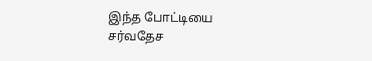இந்த போட்டியை சர்வதேச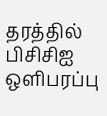தரத்தில் பிசிசிஐ ஒளிபரப்பு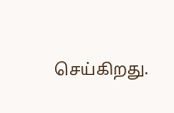செய்கிறது.